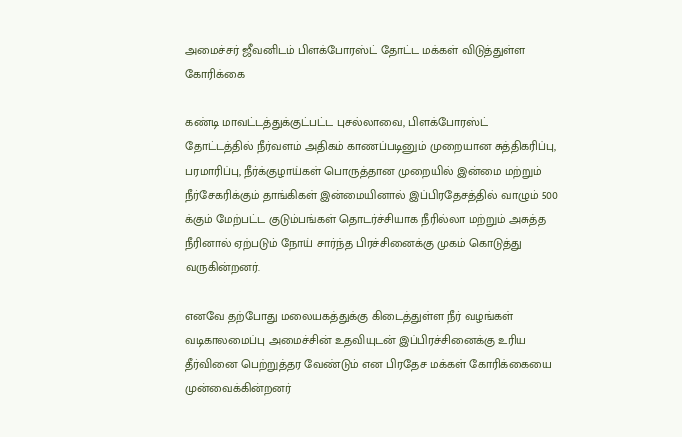அமைச்சர் ஜீவனிடம் பிளக்போரஸ்ட் தோட்ட மக்கள் விடுத்துள்ள கோரிக்கை

கண்டி மாவட்டத்துக்குட்பட்ட புசல்லாவை, பிளக்போரஸ்ட் தோட்டத்தில் நீர்வளம் அதிகம் காணப்படினும் முறையான சுத்திகரிப்பு, பரமாரிப்பு, நீர்க்குழாய்கள் பொருத்தான முறையில் இன்மை மற்றும் நீர்சேகரிக்கும் தாங்கிகள் இன்மையினால் இப்பிரதேசத்தில் வாழும் 500 க்கும் மேற்பட்ட குடும்பங்கள் தொடர்ச்சியாக நீரில்லா மற்றும் அசுத்த நீரினால் ஏற்படும் நோய் சார்ந்த பிரச்சினைக்கு முகம் கொடுத்து வருகின்றனர்.

எனவே தற்போது மலையகத்துக்கு கிடைத்துள்ள நீர் வழங்கள் வடிகாலமைப்பு அமைச்சின் உதவியுடன் இப்பிரச்சினைக்கு உரிய தீர்வினை பெற்றுத்தர வேண்டும் என பிரதேச மக்கள் கோரிக்கையை முன்வைக்கின்றனர்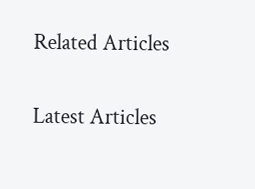Related Articles

Latest Articles